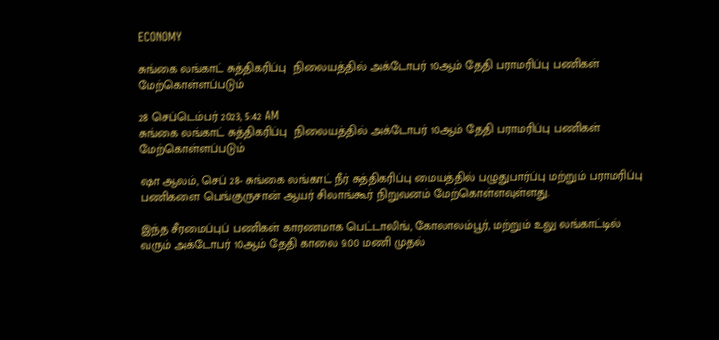ECONOMY

சுங்கை லங்காட் சுத்திகரிப்பு  நிலையத்தில் அக்டோபர் 10ஆம் தேதி பராமரிப்பு பணிகள் மேற்கொள்ளப்படும்

28 செப்டெம்பர் 2023, 5:42 AM
சுங்கை லங்காட் சுத்திகரிப்பு  நிலையத்தில் அக்டோபர் 10ஆம் தேதி பராமரிப்பு பணிகள் மேற்கொள்ளப்படும்

ஷா ஆலம், செப் 28- சுங்கை லங்காட் நீர் சுத்திகரிப்பு மையத்தில் பழுதுபார்ப்பு மற்றும் பராமரிப்பு பணிகளை பெங்குருசான் ஆயர் சிலாங்கூர் நிறுவனம் மேற்கொள்ளவுள்ளது.

இந்த சீரமைப்புப் பணிகள் காரணமாக பெட்டாலிங், கோலாலம்பூர், மற்றும் உலு லங்காட்டில் வரும் அக்டோபர் 10ஆம் தேதி காலை 9.00 மணி முதல்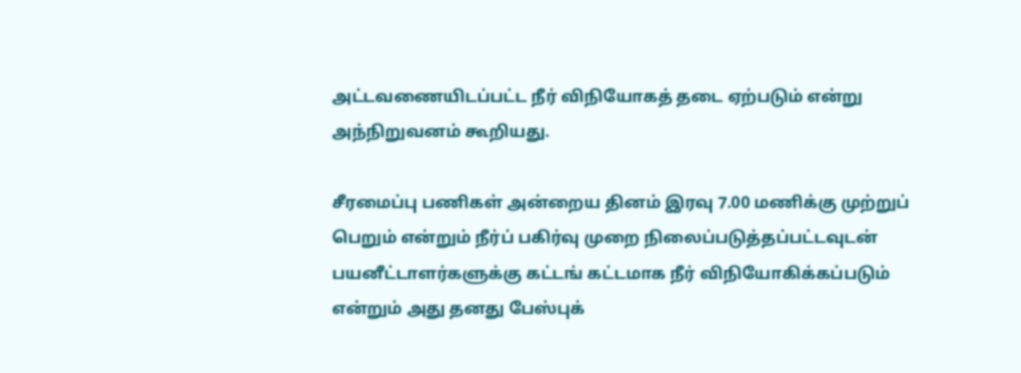அட்டவணையிடப்பட்ட நீர் விநியோகத் தடை ஏற்படும் என்று அந்நிறுவனம் கூறியது.

சீரமைப்பு பணிகள் அன்றைய தினம் இரவு 7.00 மணிக்கு முற்றுப் பெறும் என்றும் நீர்ப் பகிர்வு முறை நிலைப்படுத்தப்பட்டவுடன் பயனீட்டாளர்களுக்கு கட்டங் கட்டமாக நீர் விநியோகிக்கப்படும் என்றும் அது தனது பேஸ்புக்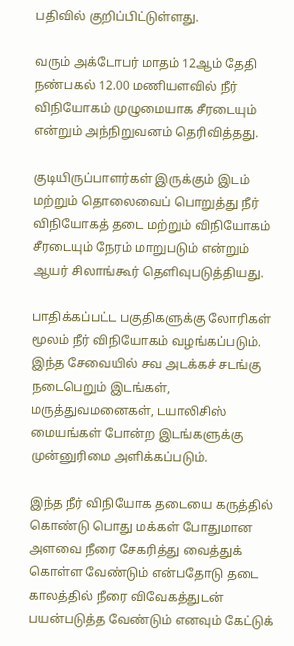பதிவில் குறிப்பிட்டுள்ளது.

வரும் அக்டோபர் மாதம் 12ஆம் தேதி நண்பகல் 12.00 மணியளவில் நீர் விநியோகம் முழுமையாக சீரடையும் என்றும் அந்நிறுவனம் தெரிவித்தது.

குடியிருப்பாளர்கள் இருக்கும் இடம் மற்றும் தொலைவைப் பொறுத்து நீர் விநியோகத் தடை மற்றும் விநியோகம் சீரடையும் நேரம் மாறுபடும் என்றும் ஆயர் சிலாங்கூர் தெளிவுபடுத்தியது.

பாதிக்கப்பட்ட பகுதிகளுக்கு லோரிகள் மூலம் நீர் விநியோகம் வழங்கப்படும். இந்த சேவையில் சவ அடக்கச் சடங்கு நடைபெறும் இடங்கள், மருத்துவமனைகள், டயாலிசிஸ் மையங்கள் போன்ற இடங்களுக்கு முன்னுரிமை அளிக்கப்படும்.

இந்த நீர் விநியோக தடையை கருத்தில் கொண்டு பொது மக்கள் போதுமான அளவை நீரை சேகரித்து வைத்துக் கொள்ள வேண்டும் என்பதோடு தடை காலத்தில் நீரை விவேகத்துடன் பயன்படுத்த வேண்டும் எனவும் கேட்டுக்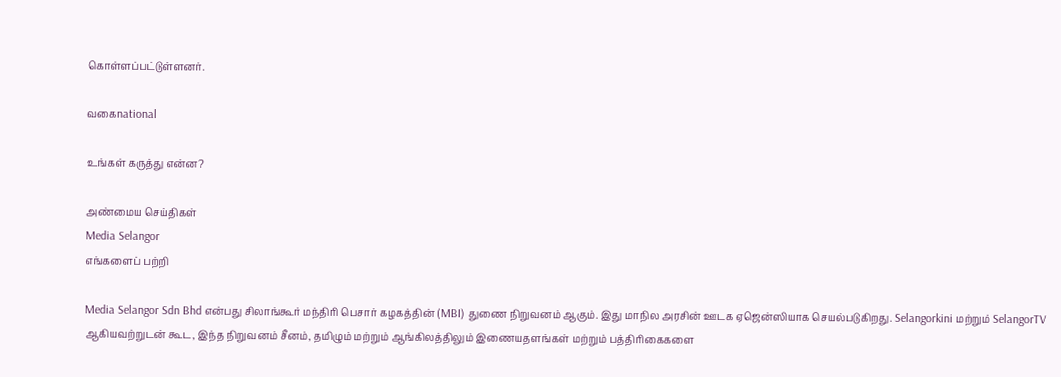கொள்ளப்பட்டுள்ளனர்.

வகைnational

உங்கள் கருத்து என்ன?

அண்மைய செய்திகள்
Media Selangor
எங்களைப் பற்றி

Media Selangor Sdn Bhd என்பது சிலாங்கூர் மந்திரி பெசார் கழகத்தின் (MBI) துணை நிறுவனம் ஆகும். இது மாநில அரசின் ஊடக ஏஜென்ஸியாக செயல்படுகிறது. Selangorkini மற்றும் SelangorTV ஆகியவற்றுடன் கூட, இந்த நிறுவனம் சீனம், தமிழும் மற்றும் ஆங்கிலத்திலும் இணையதளங்கள் மற்றும் பத்திரிகைகளை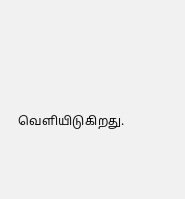வெளியிடுகிறது.